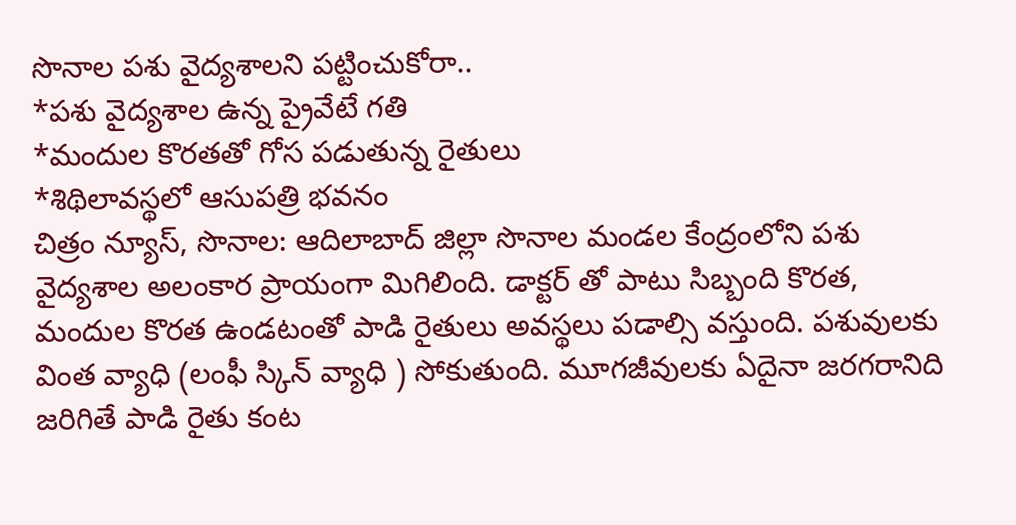సొనాల పశు వైద్యశాలని పట్టించుకోరా..
*పశు వైద్యశాల ఉన్న ప్రైవేటే గతి
*మందుల కొరతతో గోస పడుతున్న రైతులు
*శిథిలావస్థలో ఆసుపత్రి భవనం
చిత్రం న్యూస్, సొనాల: ఆదిలాబాద్ జిల్లా సొనాల మండల కేంద్రంలోని పశు వైద్యశాల అలంకార ప్రాయంగా మిగిలింది. డాక్టర్ తో పాటు సిబ్బంది కొరత, మందుల కొరత ఉండటంతో పాడి రైతులు అవస్థలు పడాల్సి వస్తుంది. పశువులకు వింత వ్యాధి (లంఫీ స్కిన్ వ్యాధి ) సోకుతుంది. మూగజీవులకు ఏదైనా జరగరానిది జరిగితే పాడి రైతు కంట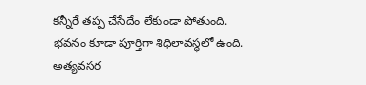కన్నీరే తప్ప చేసేదేం లేకుండా పోతుంది. భవనం కూడా పూర్తిగా శిధిలావస్థలో ఉంది.
అత్యవసర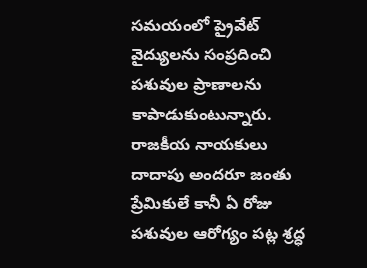సమయంలో ప్రైవేట్ వైద్యులను సంప్రదించి పశువుల ప్రాణాలను కాపాడుకుంటున్నారు. రాజకీయ నాయకులు దాదాపు అందరూ జంతు ప్రేమికులే కానీ ఏ రోజు పశువుల ఆరోగ్యం పట్ల శ్రద్ధ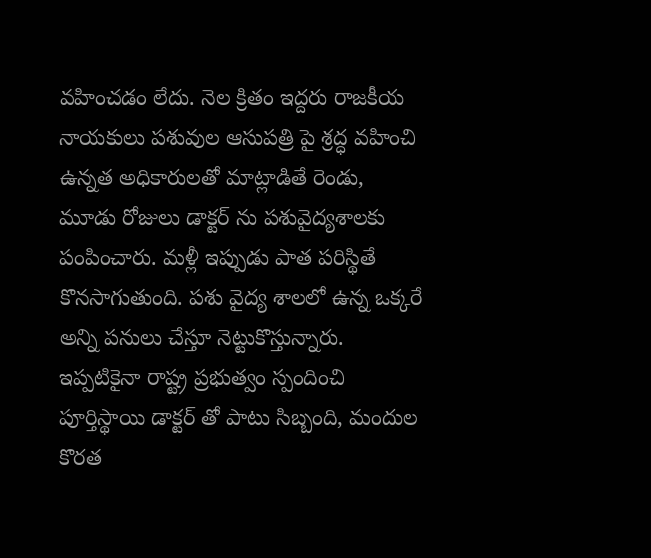వహించడం లేదు. నెల క్రితం ఇద్దరు రాజకీయ నాయకులు పశువుల ఆసుపత్రి పై శ్రద్ధ వహించి ఉన్నత అధికారులతో మాట్లాడితే రెండు, మూడు రోజులు డాక్టర్ ను పశువైద్యశాలకు పంపించారు. మళ్లీ ఇప్పుడు పాత పరిస్థితే కొనసాగుతుంది. పశు వైద్య శాలలో ఉన్న ఒక్కరే అన్ని పనులు చేస్తూ నెట్టుకొస్తున్నారు. ఇప్పటికైనా రాష్ట్ర ప్రభుత్వం స్పందించి పూర్తిస్థాయి డాక్టర్ తో పాటు సిబ్బంది, మందుల కొరత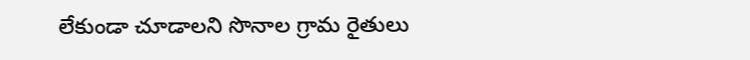లేకుండా చూడాలని సొనాల గ్రామ రైతులు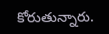కోరుతున్నారు.